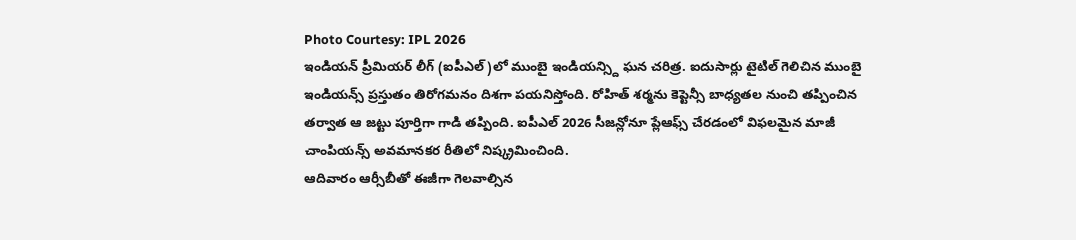Photo Courtesy: IPL 2026
ఇండియన్ ప్రీమియర్ లీగ్ (ఐపీఎల్)లో ముంబై ఇండియన్స్ది ఘన చరిత్ర. ఐదుసార్లు టైటిల్ గెలిచిన ముంబై ఇండియన్స్ ప్రస్తుతం తిరోగమనం దిశగా పయనిస్తోంది. రోహిత్ శర్మను కెప్టెన్సీ బాధ్యతల నుంచి తప్పించిన తర్వాత ఆ జట్టు పూర్తిగా గాడి తప్పింది. ఐపీఎల్ 2026 సీజన్లోనూ ప్లేఆఫ్స్ చేరడంలో విఫలమైన మాజీ చాంపియన్స్ అవమానకర రీతిలో నిష్క్రమించింది.
ఆదివారం ఆర్సీబీతో ఈజీగా గెలవాల్సిన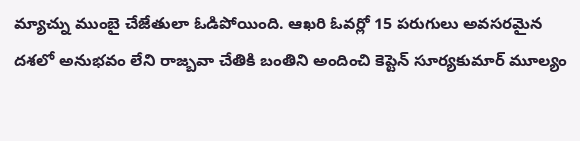మ్యాచ్ను ముంబై చేజేతులా ఓడిపోయింది. ఆఖరి ఓవర్లో 15 పరుగులు అవసరమైన దశలో అనుభవం లేని రాజ్బవా చేతికి బంతిని అందించి కెప్టెన్ సూర్యకుమార్ మూల్యం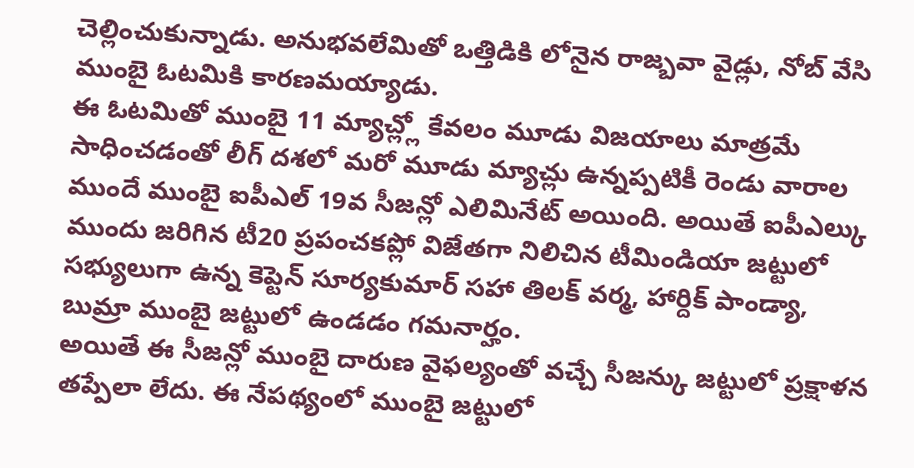చెల్లించుకున్నాడు. అనుభవలేమితో ఒత్తిడికి లోనైన రాజ్బవా వైడ్లు, నోబ్ వేసి ముంబై ఓటమికి కారణమయ్యాడు.
ఈ ఓటమితో ముంబై 11 మ్యాచ్ల్లో కేవలం మూడు విజయాలు మాత్రమే సాధించడంతో లీగ్ దశలో మరో మూడు మ్యాచ్లు ఉన్నప్పటికీ రెండు వారాల ముందే ముంబై ఐపీఎల్ 19వ సీజన్లో ఎలిమినేట్ అయింది. అయితే ఐపీఎల్కు ముందు జరిగిన టీ20 ప్రపంచకప్లో విజేతగా నిలిచిన టీమిండియా జట్టులో సభ్యులుగా ఉన్న కెప్టెన్ సూర్యకుమార్ సహా తిలక్ వర్మ, హార్దిక్ పాండ్యా, బుమ్రా ముంబై జట్టులో ఉండడం గమనార్హం.
అయితే ఈ సీజన్లో ముంబై దారుణ వైఫల్యంతో వచ్చే సీజన్కు జట్టులో ప్రక్షాళన తప్పేలా లేదు. ఈ నేపథ్యంలో ముంబై జట్టులో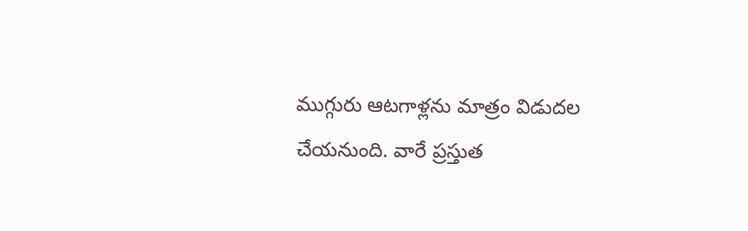ముగ్గురు ఆటగాళ్లను మాత్రం విడుదల చేయనుంది. వారే ప్రస్తుత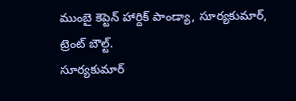ముంబై కెప్టెన్ హార్దిక్ పాండ్యా, సూర్యకుమార్, ట్రెంట్ బౌల్ట్.
సూర్యకుమార్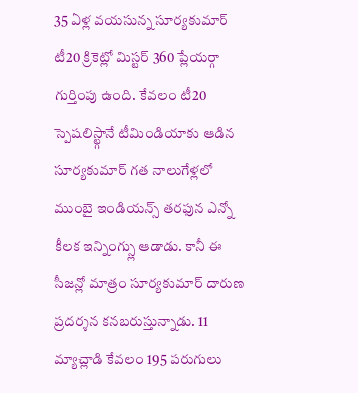35 ఏళ్ల వయసున్న సూర్యకుమార్ టీ20 క్రికెట్లో మిస్టర్ 360 ప్లేయర్గా గుర్తింపు ఉంది. కేవలం టీ20 స్పెషలిస్ట్గానే టీమిండియాకు ఆడిన సూర్యకుమార్ గత నాలుగేళ్లలో ముంబై ఇండియన్స్ తరఫున ఎన్నో కీలక ఇన్నింగ్స్లు ఆడాడు. కానీ ఈ సీజన్లో మాత్రం సూర్యకుమార్ దారుణ ప్రదర్శన కనబరుస్తున్నాడు. 11 మ్యాచ్లాడి కేవలం 195 పరుగులు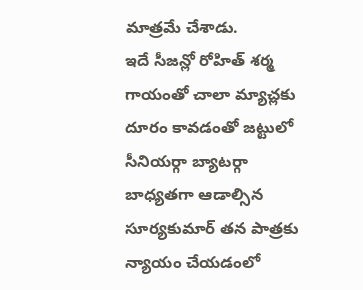మాత్రమే చేశాడు.
ఇదే సీజన్లో రోహిత్ శర్మ గాయంతో చాలా మ్యాచ్లకు దూరం కావడంతో జట్టులో సీనియర్గా బ్యాటర్గా బాధ్యతగా ఆడాల్సిన సూర్యకుమార్ తన పాత్రకు న్యాయం చేయడంలో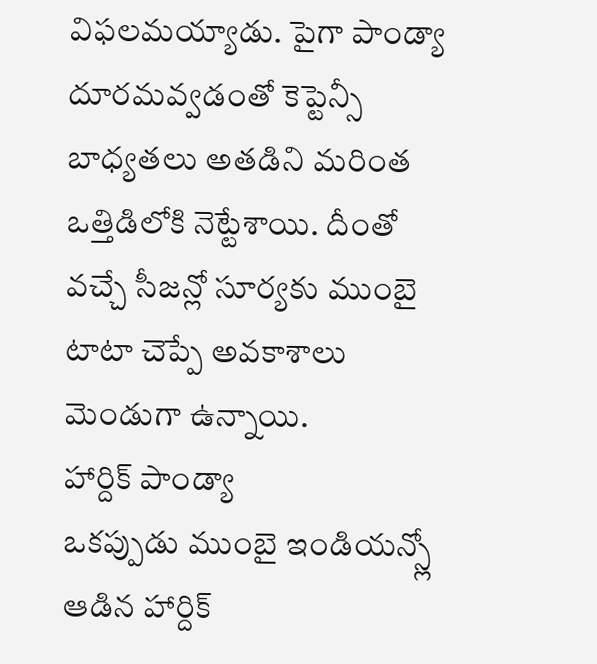విఫలమయ్యాడు. పైగా పాండ్యా దూరమవ్వడంతో కెప్టెన్సీ బాధ్యతలు అతడిని మరింత ఒత్తిడిలోకి నెట్టేశాయి. దీంతో వచ్చే సీజన్లో సూర్యకు ముంబై టాటా చెప్పే అవకాశాలు మెండుగా ఉన్నాయి.
హార్దిక్ పాండ్యా
ఒకప్పుడు ముంబై ఇండియన్స్లో ఆడిన హార్దిక్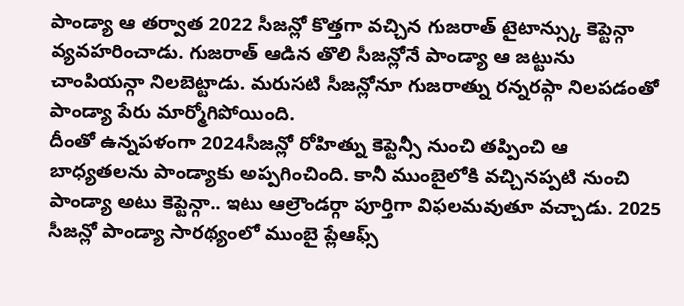పాండ్యా ఆ తర్వాత 2022 సీజన్లో కొత్తగా వచ్చిన గుజరాత్ టైటాన్స్కు కెప్టెన్గా వ్యవహరించాడు. గుజరాత్ ఆడిన తొలి సీజన్లోనే పాండ్యా ఆ జట్టును చాంపియన్గా నిలబెట్టాడు. మరుసటి సీజన్లోనూ గుజరాత్ను రన్నరప్గా నిలపడంతో పాండ్యా పేరు మార్మోగిపోయింది.
దీంతో ఉన్నపళంగా 2024సీజన్లో రోహిత్ను కెప్టెన్సీ నుంచి తప్పించి ఆ బాధ్యతలను పాండ్యాకు అప్పగించింది. కానీ ముంబైలోకి వచ్చినప్పటి నుంచి పాండ్యా అటు కెప్టెన్గా.. ఇటు ఆల్రౌండర్గా పూర్తిగా విఫలమవుతూ వచ్చాడు. 2025 సీజన్లో పాండ్యా సారథ్యంలో ముంబై ప్లేఆఫ్స్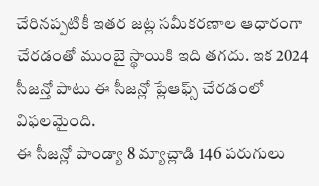చేరినప్పటికీ ఇతర జట్ల సమీకరణాల ఆధారంగా చేరడంతో ముంబై స్థాయికి ఇది తగదు. ఇక 2024 సీజన్తో పాటు ఈ సీజన్లో ప్లేఆఫ్స్ చేరడంలో విఫలమైంది.
ఈ సీజన్లో పాండ్యా 8 మ్యాచ్లాడి 146 పరుగులు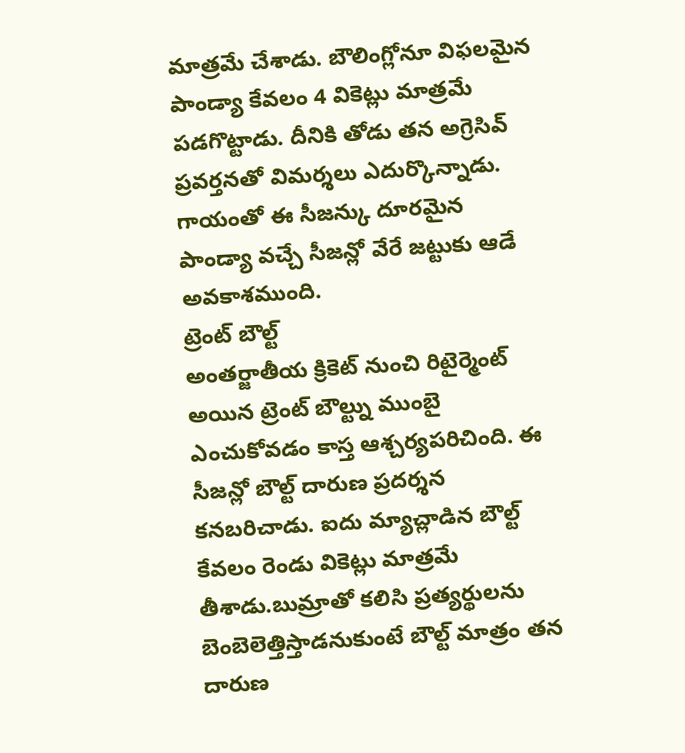మాత్రమే చేశాడు. బౌలింగ్లోనూ విఫలమైన పాండ్యా కేవలం 4 వికెట్లు మాత్రమే పడగొట్టాడు. దీనికి తోడు తన అగ్రెసివ్ ప్రవర్తనతో విమర్శలు ఎదుర్కొన్నాడు. గాయంతో ఈ సీజన్కు దూరమైన పాండ్యా వచ్చే సీజన్లో వేరే జట్టుకు ఆడే అవకాశముంది.
ట్రెంట్ బౌల్ట్
అంతర్జాతీయ క్రికెట్ నుంచి రిటైర్మెంట్ అయిన ట్రెంట్ బౌల్ట్ను ముంబై ఎంచుకోవడం కాస్త ఆశ్చర్యపరిచింది. ఈ సీజన్లో బౌల్ట్ దారుణ ప్రదర్శన కనబరిచాడు. ఐదు మ్యాచ్లాడిన బౌల్ట్ కేవలం రెండు వికెట్లు మాత్రమే తీశాడు.బుమ్రాతో కలిసి ప్రత్యర్థులను బెంబెలెత్తిస్తాడనుకుంటే బౌల్ట్ మాత్రం తన దారుణ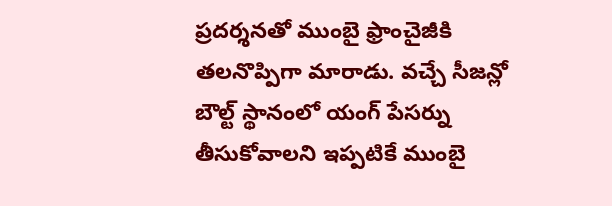ప్రదర్శనతో ముంబై ఫ్రాంచైజీకి తలనొప్పిగా మారాడు. వచ్చే సీజన్లో బౌల్ట్ స్థానంలో యంగ్ పేసర్ను తీసుకోవాలని ఇప్పటికే ముంబై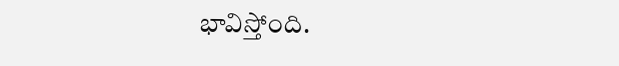భావిస్తోంది.